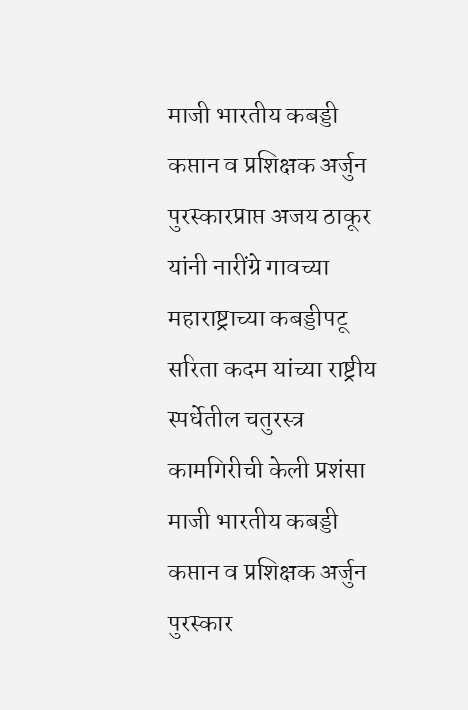माजी भारतीय कबड्डी कप्तान व प्रशिक्षक अर्जुन पुरस्कारप्राप्त अजय ठाकूर यांनी नारींग्रे गावच्या महाराष्ट्राच्या कबड्डीपटू सरिता कदम यांच्या राष्ट्रीय स्पर्धेतील चतुरस्त्र कामगिरीची केली प्रशंसा
माजी भारतीय कबड्डी कप्तान व प्रशिक्षक अर्जुन पुरस्कार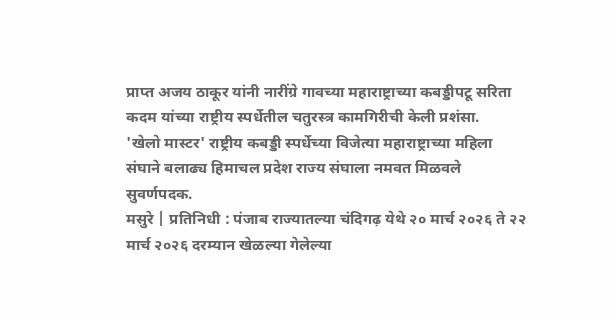प्राप्त अजय ठाकूर यांनी नारींग्रे गावच्या महाराष्ट्राच्या कबड्डीपटू सरिता कदम यांच्या राष्ट्रीय स्पर्धेतील चतुरस्त्र कामगिरीची केली प्रशंसा.
'खेलो मास्टर' राष्ट्रीय कबड्डी स्पर्धेच्या विजेत्या महाराष्ट्राच्या महिला संघाने बलाढ्य हिमाचल प्रदेश राज्य संघाला नमवत मिळवले सुवर्णपदक.
मसुरे | प्रतिनिधी : पंजाब राज्यातल्या चंदिगढ़ येथे २० मार्च २०२६ ते २२ मार्च २०२६ दरम्यान खेळल्या गेलेल्या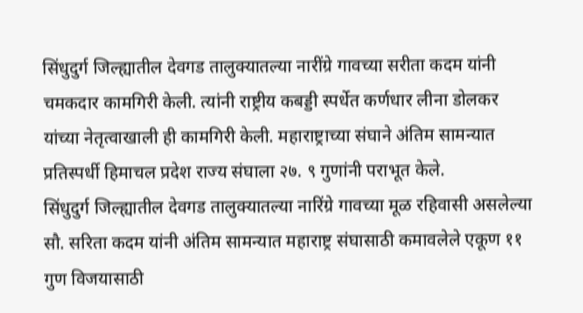सिंधुदुर्ग जिल्ह्यातील देवगड तालुक्यातल्या नारींग्रे गावच्या सरीता कदम यांनी चमकदार कामगिरी केली. त्यांनी राष्ट्रीय कबड्डी स्पर्धेत कर्णधार लीना डोलकर यांच्या नेतृत्वाखाली ही कामगिरी केली. महाराष्ट्राच्या संघाने अंतिम सामन्यात प्रतिस्पर्धी हिमाचल प्रदेश राज्य संघाला २७. ९ गुणांनी पराभूत केले.
सिंधुदुर्ग जिल्ह्यातील देवगड तालुक्यातल्या नारिंग्रे गावच्या मूळ रहिवासी असलेल्या सौ. सरिता कदम यांनी अंतिम सामन्यात महाराष्ट्र संघासाठी कमावलेले एकूण ११ गुण विजयासाठी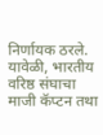निर्णायक ठरले.
यावेळी, भारतीय वरिष्ठ संघाचा माजी कॅप्टन तथा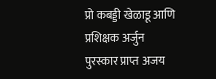प्रो कबड्डी खेळाडू आणि प्रशिक्षक अर्जुन पुरस्कार प्राप्त अजय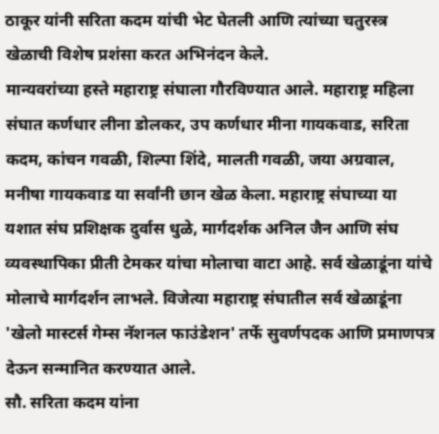ठाकूर यांनी सरिता कदम यांची भेट घेतली आणि त्यांच्या चतुरस्त्र खेळाची विशेष प्रशंसा करत अभिनंदन केले.
मान्यवरांच्या हस्ते महाराष्ट्र संघाला गौरविण्यात आले. महाराष्ट्र महिला संघात कर्णधार लीना डोलकर, उप कर्णधार मीना गायकवाड, सरिता कदम, कांचन गवळी, शिल्पा शिंदे, मालती गवळी, जया अग्रवाल, मनीषा गायकवाड या सर्वांनी छान खेळ केला. महाराष्ट्र संघाच्या या यशात संघ प्रशिक्षक दुर्वास धुळे, मार्गदर्शक अनिल जैन आणि संघ व्यवस्थापिका प्रीती टेमकर यांचा मोलाचा वाटा आहे. सर्व खेळाडूंना यांचे मोलाचे मार्गदर्शन लाभले. विजेत्या महाराष्ट्र संघातील सर्व खेळाडूंना 'खेलो मास्टर्स गेम्स नॅशनल फाउंडेशन' तर्फे सुवर्णपदक आणि प्रमाणपत्र देऊन सन्मानित करण्यात आले.
सौ. सरिता कदम यांना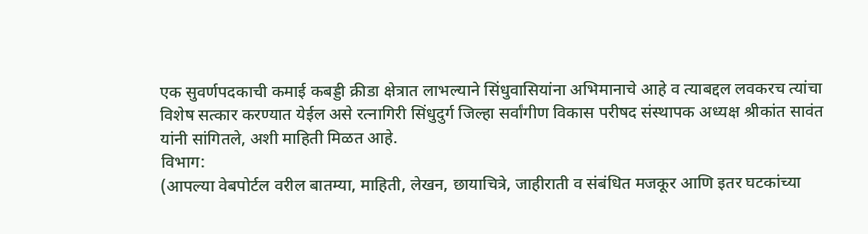एक सुवर्णपदकाची कमाई कबड्डी क्रीडा क्षेत्रात लाभल्याने सिंधुवासियांना अभिमानाचे आहे व त्याबद्दल लवकरच त्यांचा विशेष सत्कार करण्यात येईल असे रत्नागिरी सिंधुदुर्ग जिल्हा सर्वांगीण विकास परीषद संस्थापक अध्यक्ष श्रीकांत सावंत यांनी सांगितले, अशी माहिती मिळत आहे.
विभाग:
(आपल्या वेबपोर्टल वरील बातम्या, माहिती, लेखन, छायाचित्रे, जाहीराती व संबंधित मजकूर आणि इतर घटकांच्या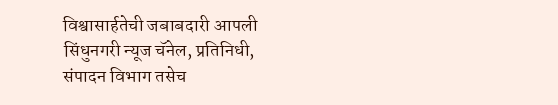विश्वासार्हतेची जबाबदारी आपली सिंधुनगरी न्यूज चॅनेल, प्रतिनिधी, संपादन विभाग तसेच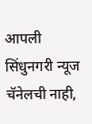आपली सिंधुनगरी न्यूज चॅनेलची नाही,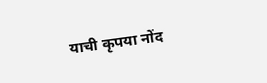याची कृपया नोंद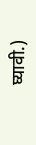घ्यावी.)